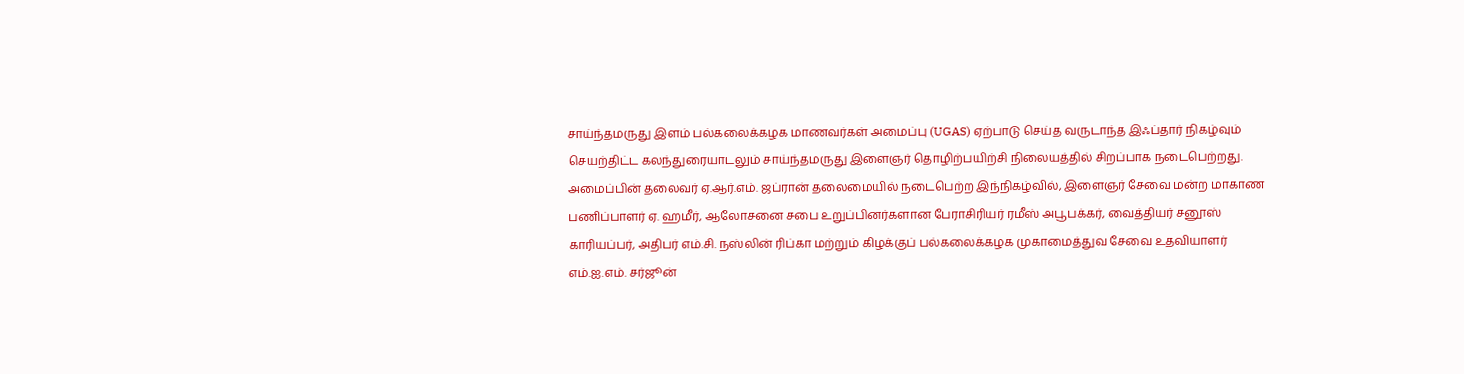சாய்ந்தமருது இளம் பல்கலைக்கழக மாணவர்கள் அமைப்பு (UGAS) ஏற்பாடு செய்த வருடாந்த இஃப்தார் நிகழ்வும் செயற்திட்ட கலந்துரையாடலும் சாய்ந்தமருது இளைஞர் தொழிற்பயிற்சி நிலையத்தில் சிறப்பாக நடைபெற்றது.
அமைப்பின் தலைவர் ஏ.ஆர்.எம். ஜப்ரான் தலைமையில் நடைபெற்ற இந்நிகழ்வில், இளைஞர் சேவை மன்ற மாகாண பணிப்பாளர் ஏ. ஹமீர், ஆலோசனை சபை உறுப்பினர்களான பேராசிரியர் ரமீஸ் அபூபக்கர், வைத்தியர் சனூஸ் காரியப்பர், அதிபர் எம்.சி. நஸ்லின் ரிப்கா மற்றும் கிழக்குப் பல்கலைக்கழக முகாமைத்துவ சேவை உதவியாளர் எம்.ஐ.எம். சர்ஜூன்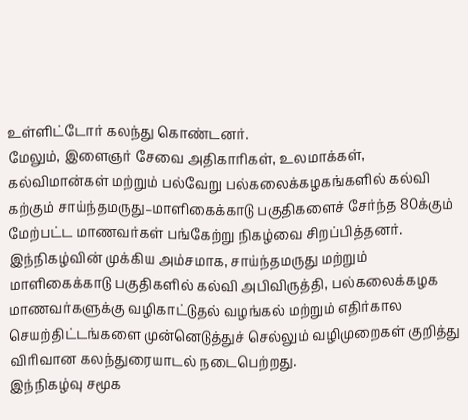உள்ளிட்டோர் கலந்து கொண்டனர்.
மேலும், இளைஞர் சேவை அதிகாரிகள், உலமாக்கள், கல்விமான்கள் மற்றும் பல்வேறு பல்கலைக்கழகங்களில் கல்வி கற்கும் சாய்ந்தமருது–மாளிகைக்காடு பகுதிகளைச் சேர்ந்த 80க்கும் மேற்பட்ட மாணவர்கள் பங்கேற்று நிகழ்வை சிறப்பித்தனர்.
இந்நிகழ்வின் முக்கிய அம்சமாக, சாய்ந்தமருது மற்றும் மாளிகைக்காடு பகுதிகளில் கல்வி அபிவிருத்தி, பல்கலைக்கழக மாணவர்களுக்கு வழிகாட்டுதல் வழங்கல் மற்றும் எதிர்கால செயற்திட்டங்களை முன்னெடுத்துச் செல்லும் வழிமுறைகள் குறித்து விரிவான கலந்துரையாடல் நடைபெற்றது.
இந்நிகழ்வு சமூக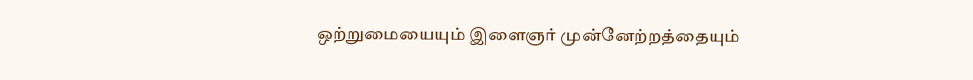ஒற்றுமையையும் இளைஞர் முன்னேற்றத்தையும்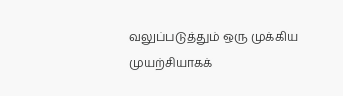வலுப்படுத்தும் ஒரு முக்கிய முயற்சியாகக்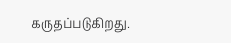கருதப்படுகிறது.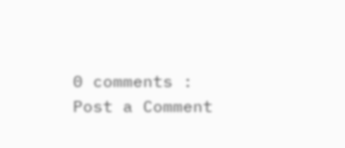0 comments :
Post a Comment